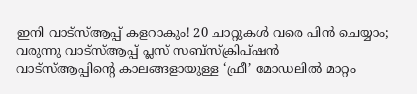ഇനി വാട്സ്ആപ്പ് കളറാകും! 20 ചാറ്റുകൾ വരെ പിൻ ചെയ്യാം; വരുന്നു വാട്സ്ആപ്പ് പ്ലസ് സബ്സ്ക്രിപ്ഷൻ
വാട്സ്ആപ്പിന്റെ കാലങ്ങളായുള്ള ‘ഫ്രീ’ മോഡലിൽ മാറ്റം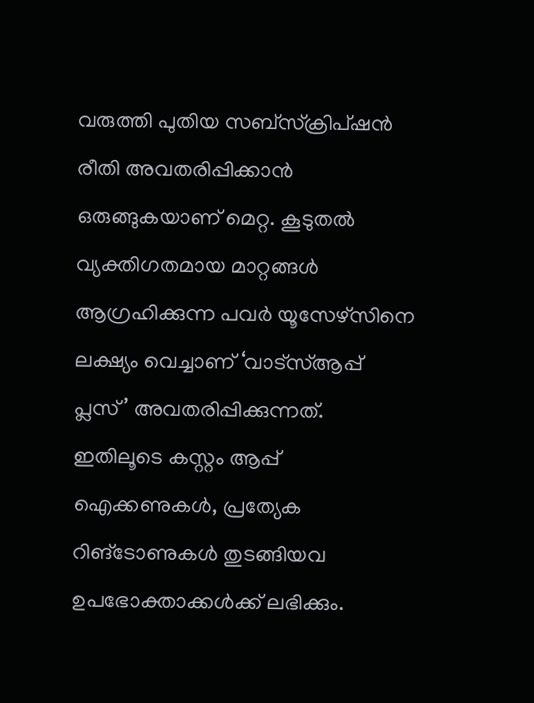വരുത്തി പുതിയ സബ്സ്ക്രിപ്ഷൻ രീതി അവതരിപ്പിക്കാൻ ഒരുങ്ങുകയാണ് മെറ്റ. കൂടുതൽ വ്യക്തിഗതമായ മാറ്റങ്ങൾ ആഗ്രഹിക്കുന്ന പവർ യൂസേഴ്സിനെ ലക്ഷ്യം വെച്ചാണ് ‘വാട്സ്ആപ്പ് പ്ലസ്’ അവതരിപ്പിക്കുന്നത്. ഇതിലൂടെ കസ്റ്റം ആപ്പ് ഐക്കണുകൾ, പ്രത്യേക റിങ്ടോണുകൾ തുടങ്ങിയവ ഉപഭോക്താക്കൾക്ക് ലഭിക്കും.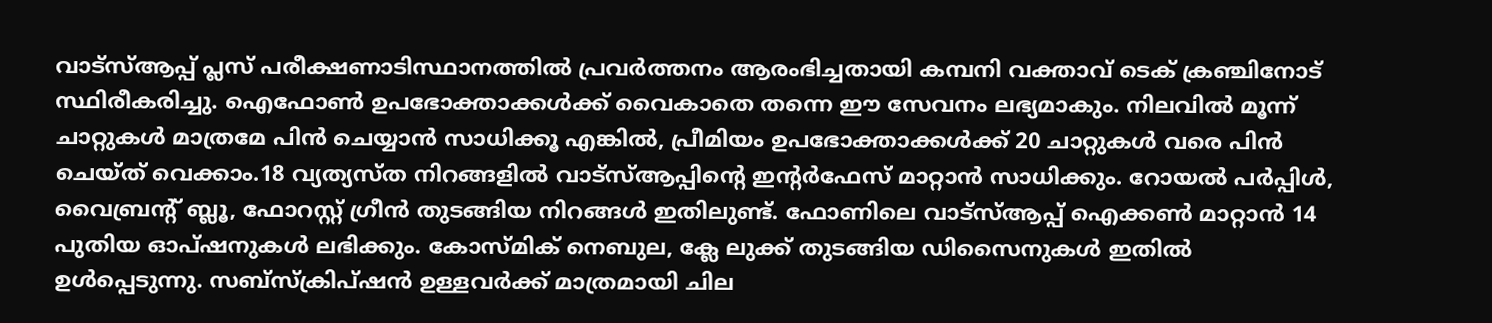വാട്സ്ആപ്പ് പ്ലസ് പരീക്ഷണാടിസ്ഥാനത്തിൽ പ്രവർത്തനം ആരംഭിച്ചതായി കമ്പനി വക്താവ് ടെക് ക്രഞ്ചിനോട് സ്ഥിരീകരിച്ചു. ഐഫോൺ ഉപഭോക്താക്കൾക്ക് വൈകാതെ തന്നെ ഈ സേവനം ലഭ്യമാകും. നിലവിൽ മൂന്ന് ചാറ്റുകൾ മാത്രമേ പിൻ ചെയ്യാൻ സാധിക്കൂ എങ്കിൽ, പ്രീമിയം ഉപഭോക്താക്കൾക്ക് 20 ചാറ്റുകൾ വരെ പിൻ ചെയ്ത് വെക്കാം.18 വ്യത്യസ്ത നിറങ്ങളിൽ വാട്സ്ആപ്പിന്റെ ഇന്റർഫേസ് മാറ്റാൻ സാധിക്കും. റോയൽ പർപ്പിൾ, വൈബ്രന്റ് ബ്ലൂ, ഫോറസ്റ്റ് ഗ്രീൻ തുടങ്ങിയ നിറങ്ങൾ ഇതിലുണ്ട്. ഫോണിലെ വാട്സ്ആപ്പ് ഐക്കൺ മാറ്റാൻ 14 പുതിയ ഓപ്ഷനുകൾ ലഭിക്കും. കോസ്മിക് നെബുല, ക്ലേ ലുക്ക് തുടങ്ങിയ ഡിസൈനുകൾ ഇതിൽ ഉൾപ്പെടുന്നു. സബ്സ്ക്രിപ്ഷൻ ഉള്ളവർക്ക് മാത്രമായി ചില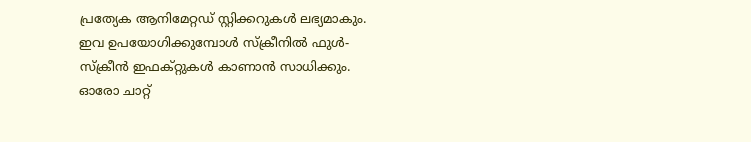പ്രത്യേക ആനിമേറ്റഡ് സ്റ്റിക്കറുകൾ ലഭ്യമാകും. ഇവ ഉപയോഗിക്കുമ്പോൾ സ്ക്രീനിൽ ഫുൾ-സ്ക്രീൻ ഇഫക്റ്റുകൾ കാണാൻ സാധിക്കും. ഓരോ ചാറ്റ്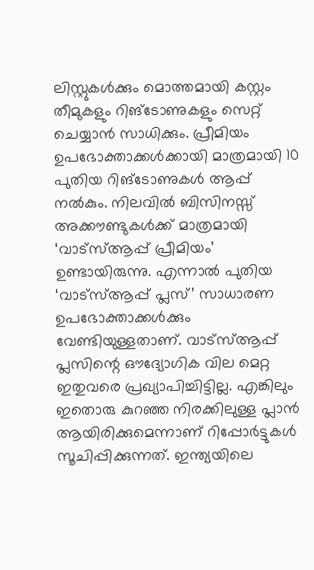ലിസ്റ്റുകൾക്കും മൊത്തമായി കസ്റ്റം തീമുകളും റിങ്ടോണുകളും സെറ്റ് ചെയ്യാൻ സാധിക്കും. പ്രീമിയം ഉപഭോക്താക്കൾക്കായി മാത്രമായി 10 പുതിയ റിങ്ടോണുകൾ ആപ്പ് നൽകും. നിലവിൽ ബിസിനസ്സ് അക്കൗണ്ടുകൾക്ക് മാത്രമായി ‘വാട്സ്ആപ്പ് പ്രീമിയം’ ഉണ്ടായിരുന്നു. എന്നാൽ പുതിയ ‘വാട്സ്ആപ്പ് പ്ലസ്’ സാധാരണ ഉപഭോക്താക്കൾക്കും വേണ്ടിയുള്ളതാണ്. വാട്സ്ആപ്പ് പ്ലസിന്റെ ഔദ്യോഗിക വില മെറ്റ ഇതുവരെ പ്രഖ്യാപിച്ചിട്ടില്ല. എങ്കിലും ഇതൊരു കുറഞ്ഞ നിരക്കിലുള്ള പ്ലാൻ ആയിരിക്കുമെന്നാണ് റിപ്പോർട്ടുകൾ സൂചിപ്പിക്കുന്നത്. ഇന്ത്യയിലെ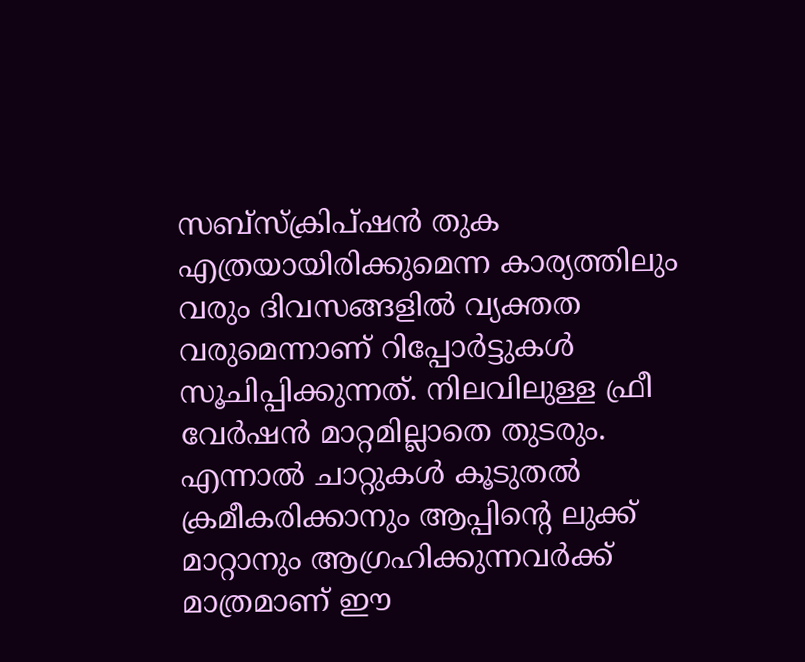സബ്സ്ക്രിപ്ഷൻ തുക എത്രയായിരിക്കുമെന്ന കാര്യത്തിലും വരും ദിവസങ്ങളിൽ വ്യക്തത വരുമെന്നാണ് റിപ്പോർട്ടുകൾ സൂചിപ്പിക്കുന്നത്. നിലവിലുള്ള ഫ്രീ വേർഷൻ മാറ്റമില്ലാതെ തുടരും. എന്നാൽ ചാറ്റുകൾ കൂടുതൽ ക്രമീകരിക്കാനും ആപ്പിന്റെ ലുക്ക് മാറ്റാനും ആഗ്രഹിക്കുന്നവർക്ക് മാത്രമാണ് ഈ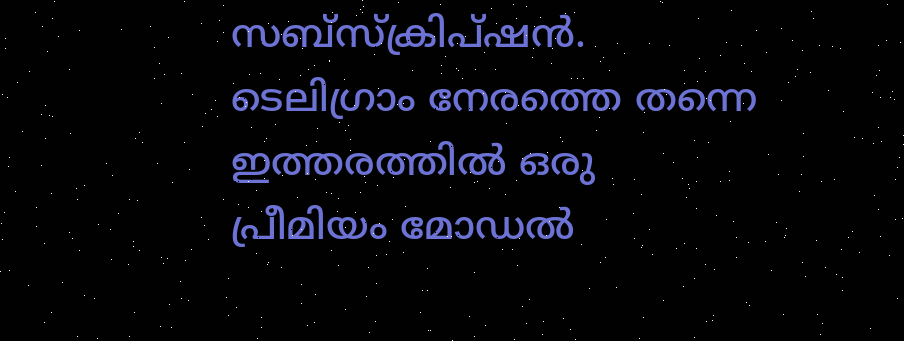സബ്സ്ക്രിപ്ഷൻ. ടെലിഗ്രാം നേരത്തെ തന്നെ ഇത്തരത്തിൽ ഒരു പ്രീമിയം മോഡൽ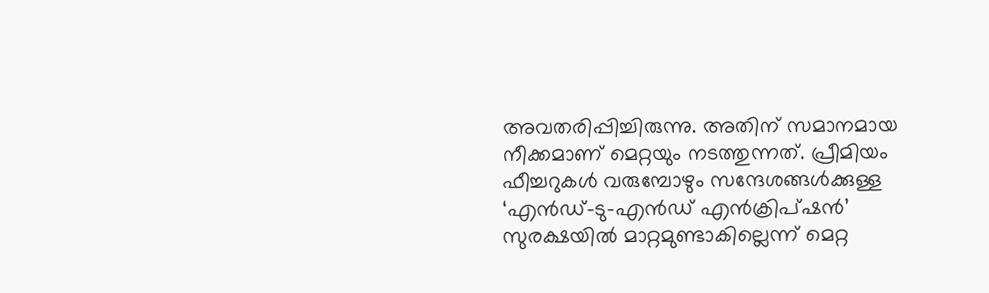അവതരിപ്പിച്ചിരുന്നു. അതിന് സമാനമായ നീക്കമാണ് മെറ്റയും നടത്തുന്നത്. പ്രീമിയം ഫീച്ചറുകൾ വരുമ്പോഴും സന്ദേശങ്ങൾക്കുള്ള ‘എൻഡ്-ടു-എൻഡ് എൻക്രിപ്ഷൻ’ സുരക്ഷയിൽ മാറ്റമുണ്ടാകില്ലെന്ന് മെറ്റ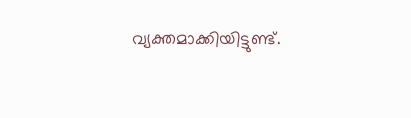വ്യക്തമാക്കിയിട്ടുണ്ട്.